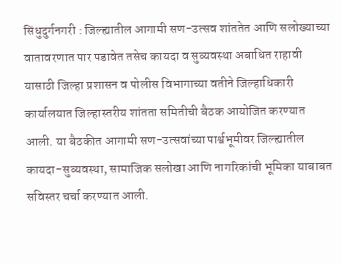सिंधुदुर्गनगरी : जिल्ह्यातील आगामी सण-उत्सव शांततेत आणि सलोख्याच्या वातावरणात पार पडावेत तसेच कायदा व सुव्यवस्था अबाधित राहावी यासाठी जिल्हा प्रशासन व पोलीस विभागाच्या वतीने जिल्हाधिकारी कार्यालयात जिल्हास्तरीय शांतता समितीची बैठक आयोजित करण्यात आली. या बैठकीत आगामी सण-उत्सवांच्या पार्श्वभूमीवर जिल्ह्यातील कायदा-सुव्यवस्था, सामाजिक सलोखा आणि नागरिकांची भूमिका याबाबत सविस्तर चर्चा करण्यात आली.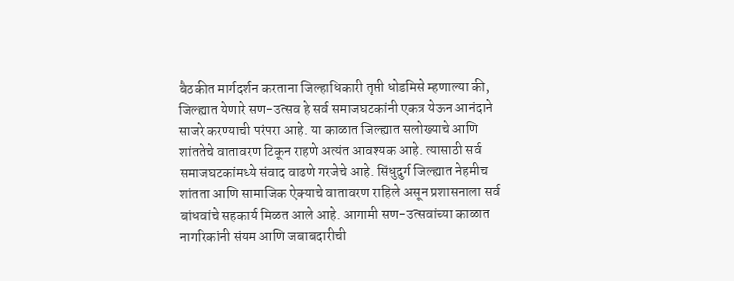बैठकीत मार्गदर्शन करताना जिल्हाधिकारी तृप्ती धोडमिसे म्हणाल्या की, जिल्ह्यात येणारे सण-उत्सव हे सर्व समाजघटकांनी एकत्र येऊन आनंदाने साजरे करण्याची परंपरा आहे. या काळात जिल्ह्यात सलोख्याचे आणि शांततेचे वातावरण टिकून राहणे अत्यंत आवश्यक आहे. त्यासाठी सर्व समाजघटकांमध्ये संवाद वाढणे गरजेचे आहे. सिंधुदुर्ग जिल्ह्यात नेहमीच शांतता आणि सामाजिक ऐक्याचे वातावरण राहिले असून प्रशासनाला सर्व बांधवांचे सहकार्य मिळत आले आहे. आगामी सण-उत्सवांच्या काळात नागरिकांनी संयम आणि जबाबदारीची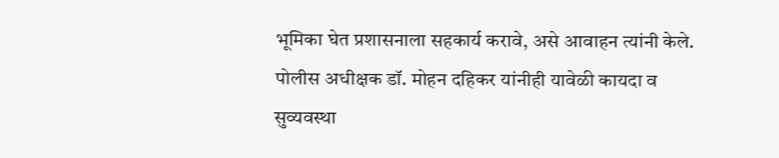भूमिका घेत प्रशासनाला सहकार्य करावे, असे आवाहन त्यांनी केले.
पोलीस अधीक्षक डॉ. मोहन दहिकर यांनीही यावेळी कायदा व सुव्यवस्था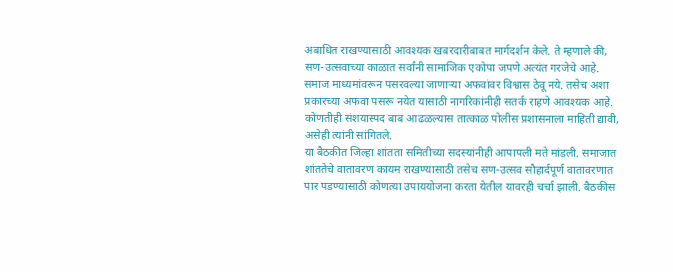अबाधित राखण्यासाठी आवश्यक खबरदारीबाबत मार्गदर्शन केले. ते म्हणाले की, सण-उत्सवाच्या काळात सर्वांनी सामाजिक एकोपा जपणे अत्यंत गरजेचे आहे. समाज माध्यमांवरून पसरवल्या जाणाऱ्या अफवांवर विश्वास ठेवू नये. तसेच अशा प्रकारच्या अफवा पसरू नयेत यासाठी नागरिकांनीही सतर्क राहणे आवश्यक आहे. कोणतीही संशयास्पद बाब आढळल्यास तात्काळ पोलीस प्रशासनाला माहिती द्यावी, असेही त्यांनी सांगितले.
या बैठकीत जिल्हा शांतता समितीच्या सदस्यांनीही आपापली मते मांडली. समाजात शांततेचे वातावरण कायम राखण्यासाठी तसेच सण-उत्सव सौहार्दपूर्ण वातावरणात पार पडण्यासाठी कोणत्या उपाययोजना करता येतील यावरही चर्चा झाली. बैठकीस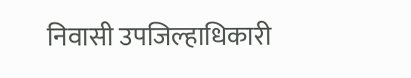निवासी उपजिल्हाधिकारी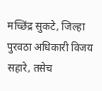मच्छिंद्र सुकटे, जिल्हा पुरवठा अधिकारी विजय सहारे, तसेच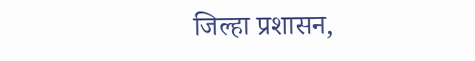जिल्हा प्रशासन,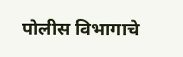पोलीस विभागाचे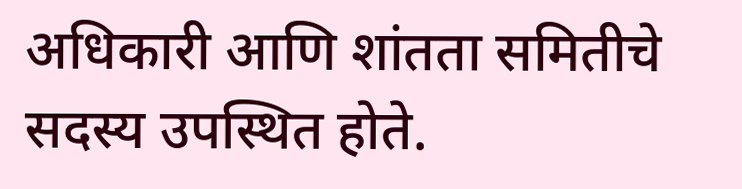अधिकारी आणि शांतता समितीचे सदस्य उपस्थित होते.